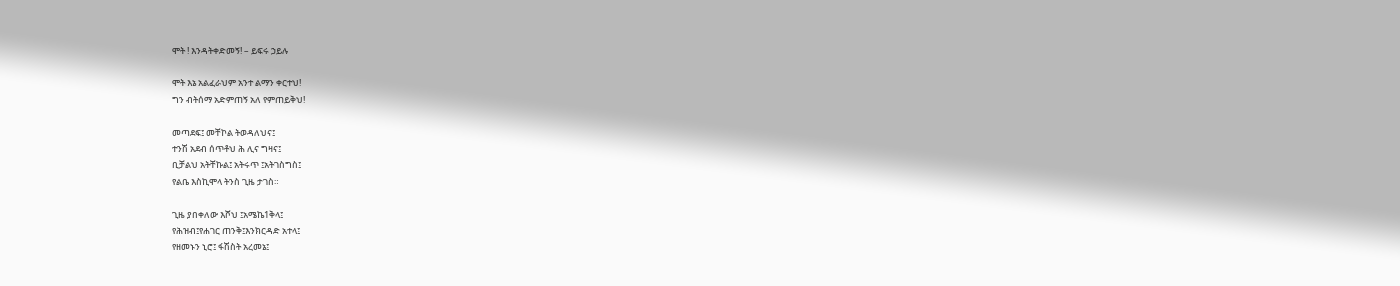ሞት ! እንዳትቀድመኝ! – ይፍሩ ኃይሉ

ሞት እኔ አልፈራህም አንተ ልማን ቀርተህ!
ግን ብትሰማ አድምጠኝ አለ የምጠይቅህ!

መጣደፍ፤ መቸኮል ትወዳለህና፤
ተንሽ አደብ ሰጥቶህ ሕ ሊና ግዛና፤
ቢቻልህ አትቸኩል፤ አትሩጥ ፤አትገስግስ፤
የልቤ እስኪሞላ ትንስ ጊዜ ታገስ።

ጊዜ ያበቀለው እሾህ ፤አሜኬ1ቅላ፤
የሕዝብ፤የሐገር ጠንቅ፤እንክርዳድ አተላ፤
የዘመኑን ኒሮ፤ ፋሽስት አረመኔ፤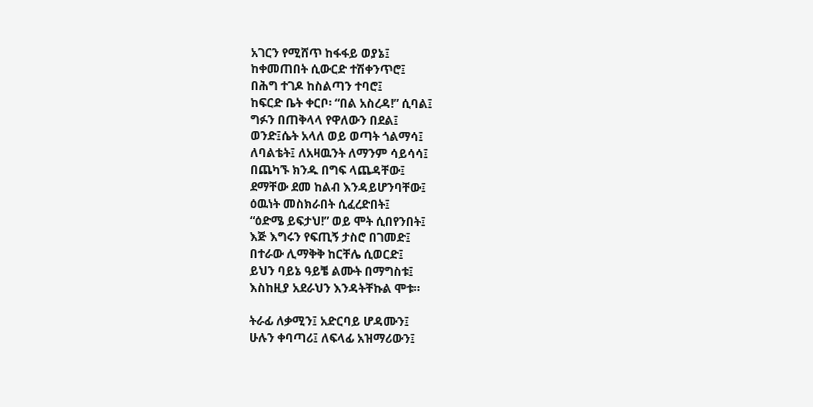አገርን የሚሸጥ ከፋፋይ ወያኔ፤
ከቀመጠበት ሲውርድ ተሽቀንጥሮ፤
በሕግ ተገዶ ከስልጣን ተባሮ፤
ከፍርድ ቤት ቀርቦ፡ “በል አስረዳ!” ሲባል፤
ግፉን በጠቅላላ የዋለውን በደል፤
ወንድ፤ሴት አላለ ወይ ወጣት ጎልማሳ፤
ለባልቴት፤ ለአዛዉንት ለማንም ሳይሳሳ፤
በጨካኙ ክንዱ በግፍ ላጨዳቸው፤
ደማቸው ደመ ከልብ እንዳይሆንባቸው፤
ዕዉነት መስክራበት ሲፈረድበት፤
“ዕድሜ ይፍታህ!” ወይ ሞት ሲበየንበት፤
እጅ እግሩን የፍጢኝ ታስሮ በገመድ፤
በተራው ሊማቅቅ ከርቸሌ ሲወርድ፤
ይህን ባይኔ ዓይቼ ልሙት በማግስቱ፤
እስከዚያ አደራህን እንዳትቸኩል ሞቱ።

ትራፊ ለቃሚን፤ አድርባይ ሆዳሙን፤
ሁሉን ቀባጣሪ፤ ለፍላፊ አዝማሪውን፤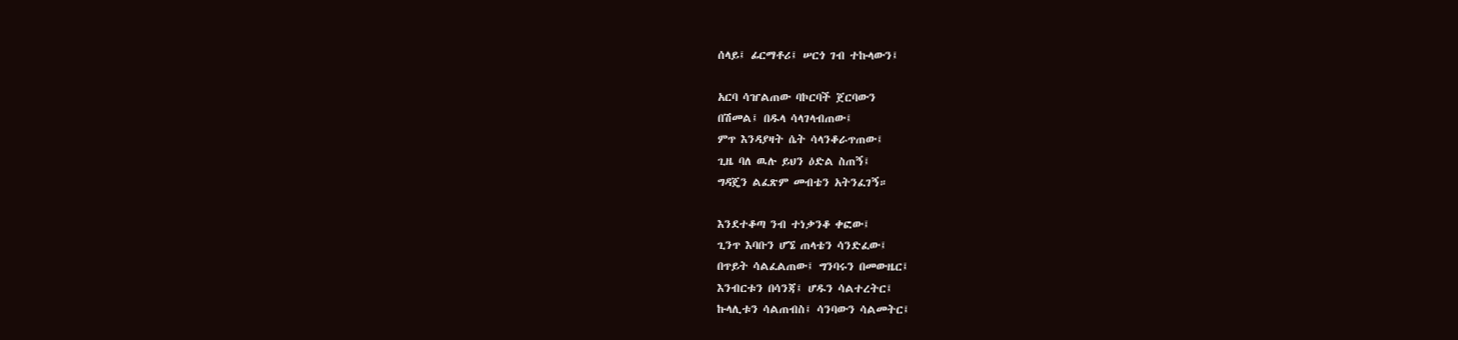ሰላይ፤ ፊርማቶሪ፤ ሠርጎ ገብ ተኩላውን፤

አርባ ሳዠልጠው ባኮርባች ጀርባውን
በሽመል፤ በዱላ ሳላገላብጠው፤
ምጥ እንዳያዛት ሴት ሳላንቆራጥጠው፤
ጊዜ ባለ ዉሉ ይህን ዕድል ስጠኝ፤
ግዳጄን ልፈጽም መብቴን አትንፈገኝ።

እንደተቆጣ ንብ ተነቃንቆ ቀፎው፤
ጊንጥ እባቡን ሆኜ ጠላቴን ሳንድፈው፤
በጥይት ሳልፈልጠው፤ ግንባሩን በመውዜር፤
እንብርቱን በሳንጃ፤ ሆዱን ሳልተረትር፤
ኩላሊቱን ሳልጠብስ፤ ሳንባውን ሳልመትር፤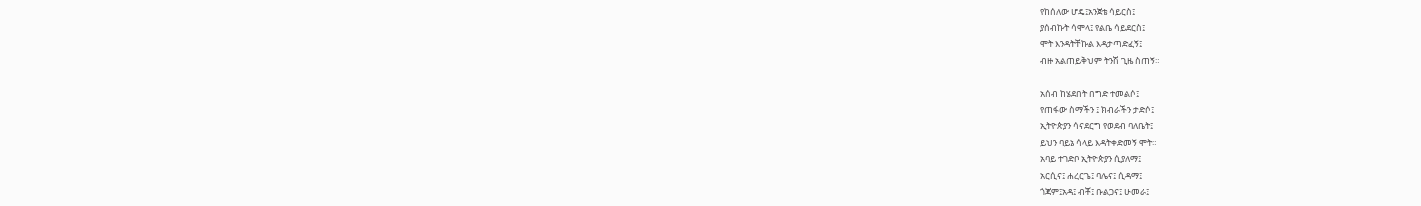የከሰለው ሆዴ፤አንጀቴ ሳይርስ፤
ያሰብኩት ሳሞላ፤ የልቤ ሳይደርስ፤
ሞት እንዳትቸኩል እዳታጣድፈኝ፤
ብዙ አልጠይቅህም ትንሽ ጊዜ ስጠኝ።

አሰብ ከሄደበት በግድ ተመልሶ፤
የጠፋው ስማችን ፤ ክብራችን ታድሶ፤
ኢትዮጵያን ሳናደርግ የወደብ ባለቤት፤
ይህን ባይኔ ሳላይ እዳትቀድመኝ ሞት።
አባይ ተገድቦ ኢትዮጵያን ሲያለማ፤
አርሲና፤ ሐረርጌ፤ ባሌና፤ ሲዳማ፤
ጎጃም፤አዳ፤ ብቾ፤ ቡልጋና፤ ሁመራ፤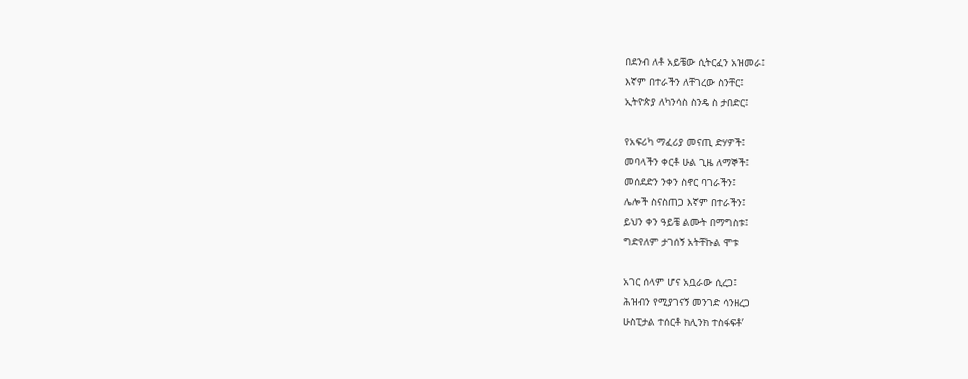በደንብ ለቶ አይቼው ሲትርፈን አዝመራ፤
እኛም በተራችን ለቸገረው ስንቸር፤
ኢትዮጵያ ለካንሳስ ስንዴ ስ ታበድር፤

የአፍሪካ ማፈሪያ መናጢ ድሃዎች፤
መባላችን ቀርቶ ሁል ጊዜ ለማኞች፤
መሰደድን ንቀን ስኖር ባገራችን፤
ሌሎች ስናስጠጋ እኛም በተራችን፤
ይህን ቀን ዓይቼ ልሙት በማግስቱ፤
ግድየለም ታገሰኝ አትቸኩል ሞቱ

አገር ሰላም ሆና አቧራው ሲረጋ፤
ሕዝብን የሚያገናኝ መንገድ ሳንዘረጋ
ሁስፒታል ተሰርቶ ክሊንክ ተስፋፍቶ’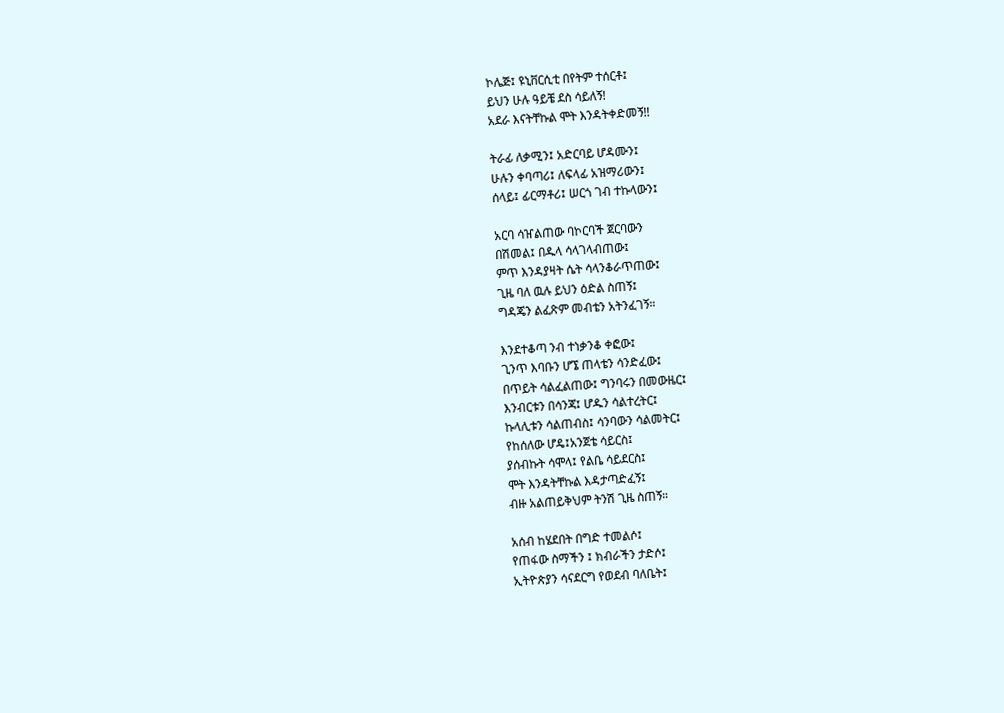ኮሌጅ፤ ዩኒቨርሲቲ በየትም ተሰርቶ፤
ይህን ሁሉ ዓይቼ ደስ ሳይለኝ!
አደራ እናትቸኩል ሞት እንዳትቀድመኝ!!

ትራፊ ለቃሚን፤ አድርባይ ሆዳሙን፤
ሁሉን ቀባጣሪ፤ ለፍላፊ አዝማሪውን፤
ሰላይ፤ ፊርማቶሪ፤ ሠርጎ ገብ ተኩላውን፤

አርባ ሳዠልጠው ባኮርባች ጀርባውን
በሽመል፤ በዱላ ሳላገላብጠው፤
ምጥ እንዳያዛት ሴት ሳላንቆራጥጠው፤
ጊዜ ባለ ዉሉ ይህን ዕድል ስጠኝ፤
ግዳጄን ልፈጽም መብቴን አትንፈገኝ።

እንደተቆጣ ንብ ተነቃንቆ ቀፎው፤
ጊንጥ እባቡን ሆኜ ጠላቴን ሳንድፈው፤
በጥይት ሳልፈልጠው፤ ግንባሩን በመውዜር፤
እንብርቱን በሳንጃ፤ ሆዱን ሳልተረትር፤
ኩላሊቱን ሳልጠብስ፤ ሳንባውን ሳልመትር፤
የከሰለው ሆዴ፤አንጀቴ ሳይርስ፤
ያሰብኩት ሳሞላ፤ የልቤ ሳይደርስ፤
ሞት እንዳትቸኩል እዳታጣድፈኝ፤
ብዙ አልጠይቅህም ትንሽ ጊዜ ስጠኝ።

አሰብ ከሄደበት በግድ ተመልሶ፤
የጠፋው ስማችን ፤ ክብራችን ታድሶ፤
ኢትዮጵያን ሳናደርግ የወደብ ባለቤት፤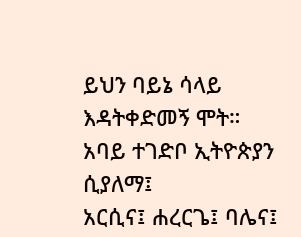ይህን ባይኔ ሳላይ እዳትቀድመኝ ሞት።
አባይ ተገድቦ ኢትዮጵያን ሲያለማ፤
አርሲና፤ ሐረርጌ፤ ባሌና፤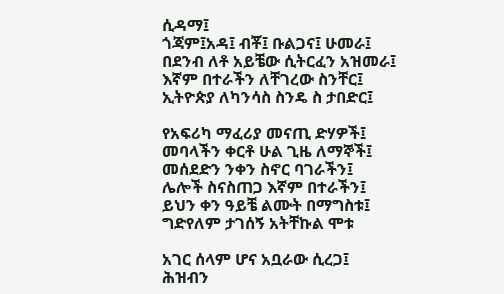ሲዳማ፤
ጎጃም፤አዳ፤ ብቾ፤ ቡልጋና፤ ሁመራ፤
በደንብ ለቶ አይቼው ሲትርፈን አዝመራ፤
እኛም በተራችን ለቸገረው ስንቸር፤
ኢትዮጵያ ለካንሳስ ስንዴ ስ ታበድር፤

የአፍሪካ ማፈሪያ መናጢ ድሃዎች፤
መባላችን ቀርቶ ሁል ጊዜ ለማኞች፤
መሰደድን ንቀን ስኖር ባገራችን፤
ሌሎች ስናስጠጋ እኛም በተራችን፤
ይህን ቀን ዓይቼ ልሙት በማግስቱ፤
ግድየለም ታገሰኝ አትቸኩል ሞቱ

አገር ሰላም ሆና አቧራው ሲረጋ፤
ሕዝብን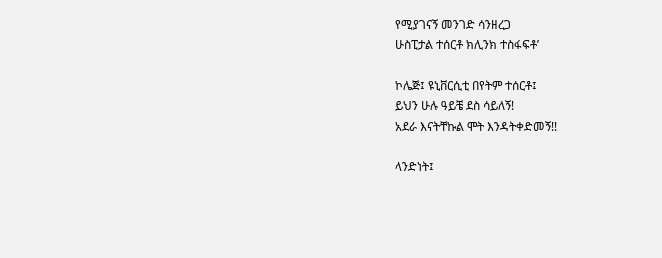የሚያገናኝ መንገድ ሳንዘረጋ
ሁስፒታል ተሰርቶ ክሊንክ ተስፋፍቶ’

ኮሌጅ፤ ዩኒቨርሲቲ በየትም ተሰርቶ፤
ይህን ሁሉ ዓይቼ ደስ ሳይለኝ!
አደራ እናትቸኩል ሞት እንዳትቀድመኝ!!

ላንድነት፤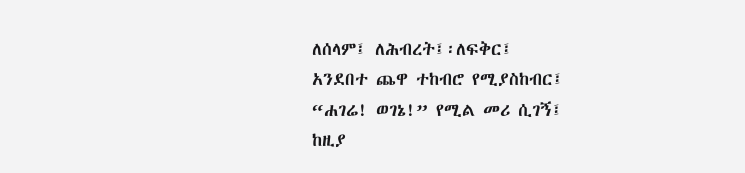ለሰላም፤ ለሕብረት፤፡ለፍቅር፤
አንደበተ ጨዋ ተከብሮ የሚያስከብር፤
“ሐገሬ! ወገኔ!” የሚል መሪ ሲገኝ፤
ከዚያ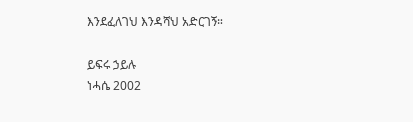እንደፈለገህ እንዳሻህ አድርገኝ።

ይፍሩ ኃይሉ
ነሓሴ 2002